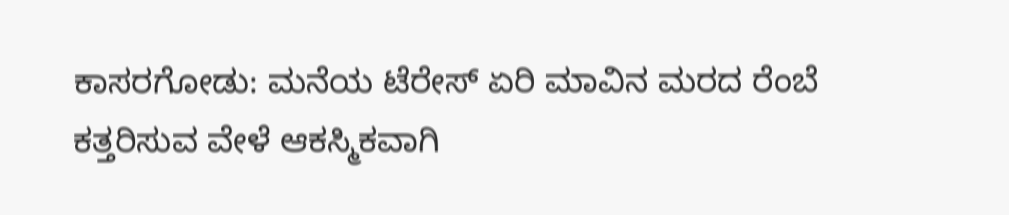ಕಾಸರಗೋಡು: ಮನೆಯ ಟೆರೇಸ್ ಏರಿ ಮಾವಿನ ಮರದ ರೆಂಬೆ ಕತ್ತರಿಸುವ ವೇಳೆ ಆಕಸ್ಮಿಕವಾಗಿ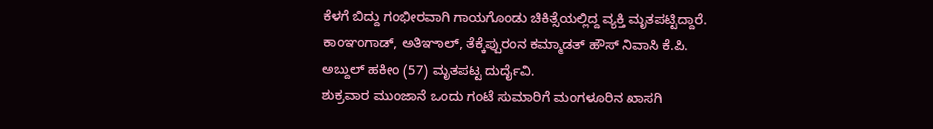ಕೆಳಗೆ ಬಿದ್ದು ಗಂಭೀರವಾಗಿ ಗಾಯಗೊಂಡು ಚಿಕಿತ್ಸೆಯಲ್ಲಿದ್ದ ವ್ಯಕ್ತಿ ಮೃತಪಟ್ಟಿದ್ದಾರೆ. ಕಾಂಞಂಗಾಡ್, ಅತಿಞಾಲ್, ತೆಕ್ಕೆಪ್ಪುರಂನ ಕಮ್ಮಾಡತ್ ಹೌಸ್ ನಿವಾಸಿ ಕೆ.ಪಿ. ಅಬ್ದುಲ್ ಹಕೀಂ (57) ಮೃತಪಟ್ಟ ದುರ್ದೈವಿ.
ಶುಕ್ರವಾರ ಮುಂಜಾನೆ ಒಂದು ಗಂಟೆ ಸುಮಾರಿಗೆ ಮಂಗಳೂರಿನ ಖಾಸಗಿ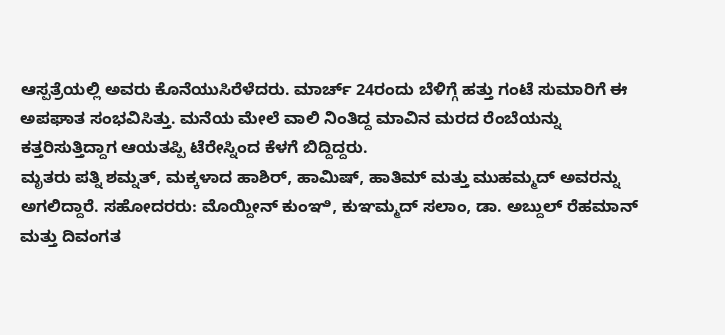ಆಸ್ಪತ್ರೆಯಲ್ಲಿ ಅವರು ಕೊನೆಯುಸಿರೆಳೆದರು. ಮಾರ್ಚ್ 24ರಂದು ಬೆಳಿಗ್ಗೆ ಹತ್ತು ಗಂಟೆ ಸುಮಾರಿಗೆ ಈ ಅಪಘಾತ ಸಂಭವಿಸಿತ್ತು. ಮನೆಯ ಮೇಲೆ ವಾಲಿ ನಿಂತಿದ್ದ ಮಾವಿನ ಮರದ ರೆಂಬೆಯನ್ನು ಕತ್ತರಿಸುತ್ತಿದ್ದಾಗ ಆಯತಪ್ಪಿ ಟೆರೇಸ್ನಿಂದ ಕೆಳಗೆ ಬಿದ್ದಿದ್ದರು.
ಮೃತರು ಪತ್ನಿ ಶಮ್ನತ್, ಮಕ್ಕಳಾದ ಹಾಶಿರ್, ಹಾಮಿಷ್, ಹಾತಿಮ್ ಮತ್ತು ಮುಹಮ್ಮದ್ ಅವರನ್ನು ಅಗಲಿದ್ದಾರೆ. ಸಹೋದರರು: ಮೊಯ್ದೀನ್ ಕುಂಞಿ, ಕುಞಮ್ಮದ್ ಸಲಾಂ, ಡಾ. ಅಬ್ದುಲ್ ರೆಹಮಾನ್ ಮತ್ತು ದಿವಂಗತ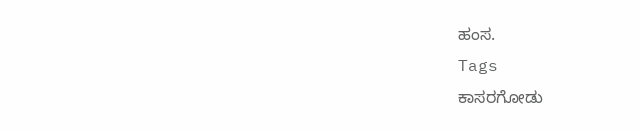ಹಂಸ.
Tags
ಕಾಸರಗೋಡು